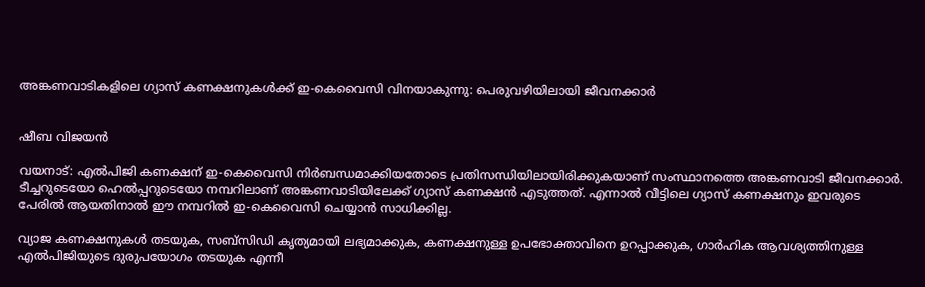അങ്കണവാടികളിലെ ഗ്യാസ് കണക്ഷനുകൾക്ക് ഇ-കെവൈസി വിനയാകുന്നു: പെരുവഴിയിലായി ജീവനക്കാർ


ഷീബ വിജയൻ

വയനാട്: എൽപിജി കണക്ഷന് ഇ-കെവൈസി നിർബന്ധമാക്കിയതോടെ പ്രതിസന്ധിയിലായിരിക്കുകയാണ് സംസ്ഥാനത്തെ അങ്കണവാടി ജീവനക്കാർ. ടീച്ചറുടെയോ ഹെൽപ്പറുടെയോ നമ്പറിലാണ് അങ്കണവാടിയിലേക്ക് ഗ്യാസ് കണക്ഷൻ എടുത്തത്. എന്നാൽ വീട്ടിലെ ഗ്യാസ് കണക്ഷനും ഇവരുടെ പേരിൽ ആയതിനാൽ ഈ നമ്പറിൽ ഇ-കെവൈസി ചെയ്യാൻ സാധിക്കില്ല.

വ്യാജ കണക്ഷനുകൾ തടയുക, സബ്‌സിഡി കൃത്യമായി ലഭ്യമാക്കുക, കണക്ഷനുള്ള ഉപഭോക്താവിനെ ഉറപ്പാക്കുക, ഗാർഹിക ആവശ്യത്തിനുള്ള എൽപിജിയുടെ ദുരുപയോഗം തടയുക എന്നീ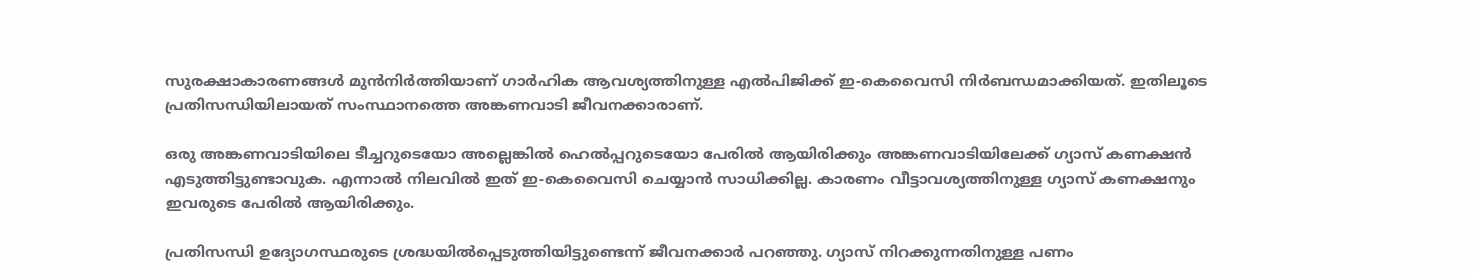സുരക്ഷാകാരണങ്ങൾ മുൻനിർത്തിയാണ് ഗാർഹിക ആവശ്യത്തിനുള്ള എൽപിജിക്ക് ഇ-കെവൈസി നിർബന്ധമാക്കിയത്. ഇതിലൂടെ പ്രതിസന്ധിയിലായത് സംസ്ഥാനത്തെ അങ്കണവാടി ജീവനക്കാരാണ്.

ഒരു അങ്കണവാടിയിലെ ടീച്ചറുടെയോ അല്ലെങ്കിൽ ഹെൽപ്പറുടെയോ പേരിൽ ആയിരിക്കും അങ്കണവാടിയിലേക്ക് ഗ്യാസ് കണക്ഷൻ എടുത്തിട്ടുണ്ടാവുക. എന്നാൽ നിലവിൽ ഇത് ഇ-കെവൈസി ചെയ്യാൻ സാധിക്കില്ല. കാരണം വീട്ടാവശ്യത്തിനുള്ള ഗ്യാസ് കണക്ഷനും ഇവരുടെ പേരിൽ ആയിരിക്കും.

പ്രതിസന്ധി ഉദ്യോഗസ്ഥരുടെ ശ്രദ്ധയിൽപ്പെടുത്തിയിട്ടുണ്ടെന്ന് ജീവനക്കാർ പറഞ്ഞു. ഗ്യാസ് നിറക്കുന്നതിനുള്ള പണം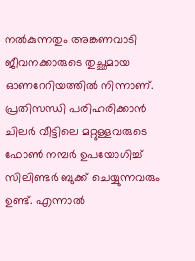നൽകുന്നതും അങ്കണവാടി ജീവനക്കാരുടെ തുച്ഛമായ ഓണറേറിയത്തിൽ നിന്നാണ്. പ്രതിസന്ധി പരിഹരിക്കാൻ ചിലർ വീട്ടിലെ മറ്റുള്ളവരുടെ ഫോൺ നമ്പർ ഉപയോഗിച്ച് സിലിണ്ടർ ബുക്ക് ചെയ്യുന്നവരും ഉണ്ട്. എന്നാൽ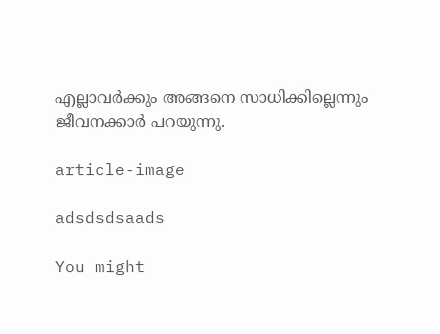എല്ലാവർക്കും അങ്ങനെ സാധിക്കില്ലെന്നും ജീവനക്കാർ പറയുന്നു.

article-image

adsdsdsaads

You might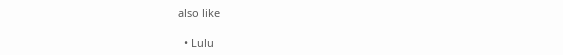also like

  • Lulu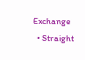Exchange
  • Straight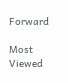Forward

Most Viewed